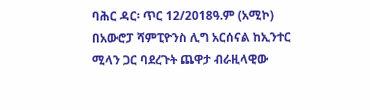ባሕር ዳር፡ ጥር 12/2018ዓ.ም (አሚኮ) በአውሮፓ ሻምፒዮንስ ሊግ አርሰናል ከኢንተር ሚላን ጋር ባደረጉት ጨዋታ ብራዚላዊው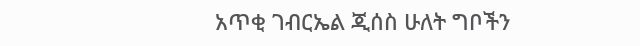አጥቂ ገብርኤል ጂሰስ ሁለት ግቦችን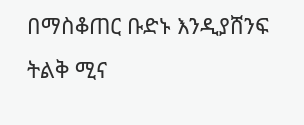በማስቆጠር ቡድኑ እንዲያሸንፍ ትልቅ ሚና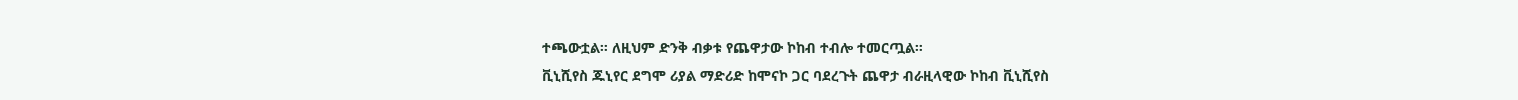ተጫውቷል። ለዚህም ድንቅ ብቃቱ የጨዋታው ኮከብ ተብሎ ተመርጧል።
ቪኒሺየስ ጁኒየር ደግሞ ሪያል ማድሪድ ከሞናኮ ጋር ባደረጉት ጨዋታ ብራዚላዊው ኮከብ ቪኒሺየስ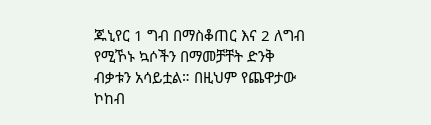ጁኒየር 1 ግብ በማስቆጠር እና 2 ለግብ የሚኾኑ ኳሶችን በማመቻቸት ድንቅ ብቃቱን አሳይቷል። በዚህም የጨዋታው ኮከብ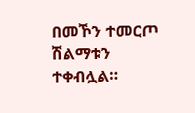በመኾን ተመርጦ ሽልማቱን ተቀብሏል።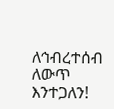ለኅብረተሰብ ለውጥ እንተጋለን!